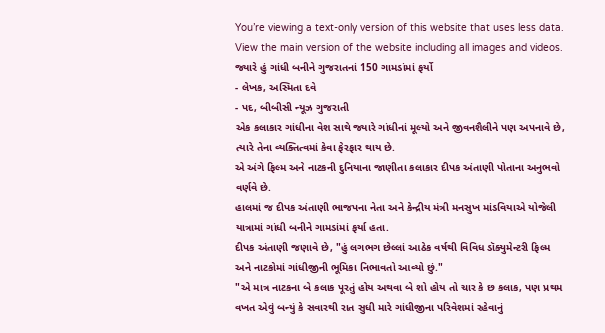You’re viewing a text-only version of this website that uses less data. View the main version of the website including all images and videos.
જ્યારે હું ગાંધી બનીને ગુજરાતનાં 150 ગામડાંમાં ફર્યો
- લેખક, અસ્મિતા દવે
- પદ, બીબીસી ન્યૂઝ ગુજરાતી
એક કલાકાર ગાંધીના વેશ સાથે જ્યારે ગાંધીનાં મૂલ્યો અને જીવનશૈલીને પણ અપનાવે છે, ત્યારે તેના વ્યક્તિત્વમાં કેવા ફેરફાર થાય છે.
એ અંગે ફિલ્મ અને નાટકની દુનિયાના જાણીતા કલાકાર દીપક અંતાણી પોતાના અનુભવો વર્ણવે છે.
હાલમાં જ દીપક અંતાણી ભાજપના નેતા અને કેન્દ્રીય મંત્રી મનસુખ માંડવિયાએ યોજેલી યાત્રામાં ગાંધી બનીને ગામડાંમાં ફર્યા હતા.
દીપક અંતાણી જણાવે છે, "હું લગભગ છેલ્લાં આઠેક વર્ષથી વિવિધ ડૉક્યુમેન્ટરી ફિલ્મ અને નાટકોમાં ગાંધીજીની ભૂમિકા નિભાવતો આવ્યો છું."
"એ માત્ર નાટકના બે કલાક પૂરતું હોય અથવા બે શો હોય તો ચાર કે છ કલાક, પણ પ્રથમ વખત એવું બન્યું કે સવારથી રાત સુધી મારે ગાંધીજીના પરિવેશમાં રહેવાનું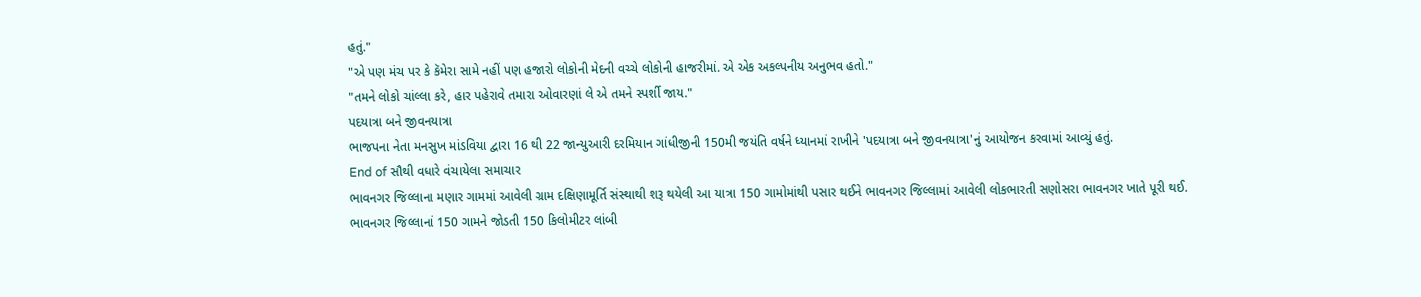હતું."
"એ પણ મંચ પર કે કૅમેરા સામે નહીં પણ હજારો લોકોની મેદની વચ્ચે લોકોની હાજરીમાં. એ એક અકલ્પનીય અનુભવ હતો."
"તમને લોકો ચાંલ્લા કરે, હાર પહેરાવે તમારા ઓવારણાં લે એ તમને સ્પર્શી જાય."
પદયાત્રા બને જીવનયાત્રા
ભાજપના નેતા મનસુખ માંડવિયા દ્વારા 16 થી 22 જાન્યુઆરી દરમિયાન ગાંધીજીની 150મી જયંતિ વર્ષને ધ્યાનમાં રાખીને 'પદયાત્રા બને જીવનયાત્રા'નું આયોજન કરવામાં આવ્યું હતું.
End of સૌથી વધારે વંચાયેલા સમાચાર
ભાવનગર જિલ્લાના મણાર ગામમાં આવેલી ગ્રામ દક્ષિણામૂર્તિ સંસ્થાથી શરૂ થયેલી આ યાત્રા 150 ગામોમાંથી પસાર થઈને ભાવનગર જિલ્લામાં આવેલી લોકભારતી સણોસરા ભાવનગર ખાતે પૂરી થઈ.
ભાવનગર જિલ્લાનાં 150 ગામને જોડતી 150 કિલોમીટર લાંબી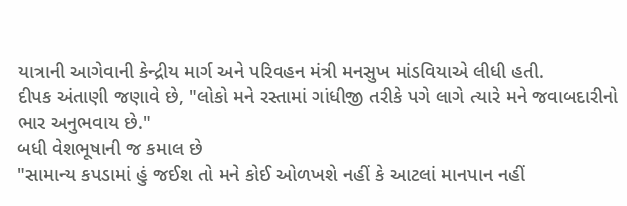યાત્રાની આગેવાની કેન્દ્રીય માર્ગ અને પરિવહન મંત્રી મનસુખ માંડવિયાએ લીધી હતી.
દીપક અંતાણી જણાવે છે, "લોકો મને રસ્તામાં ગાંધીજી તરીકે પગે લાગે ત્યારે મને જવાબદારીનો ભાર અનુભવાય છે."
બધી વેશભૂષાની જ કમાલ છે
"સામાન્ય કપડામાં હું જઈશ તો મને કોઈ ઓળખશે નહીં કે આટલાં માનપાન નહીં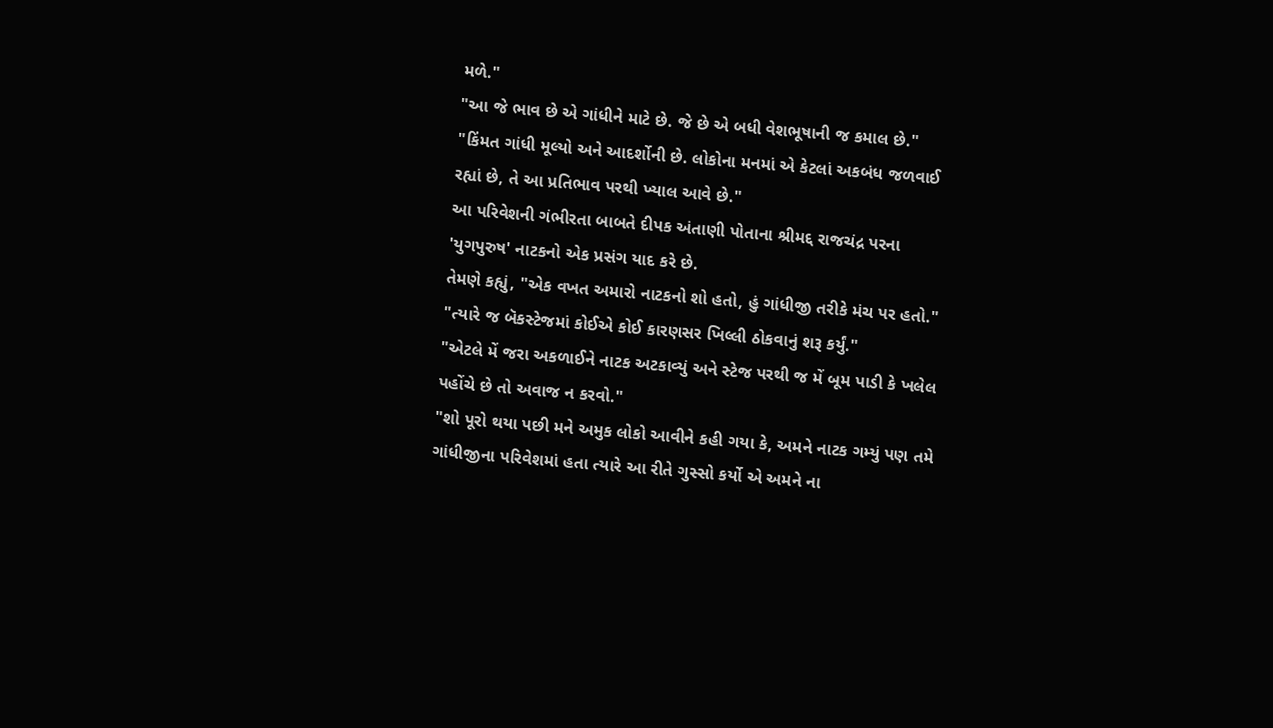મળે."
"આ જે ભાવ છે એ ગાંધીને માટે છે. જે છે એ બધી વેશભૂષાની જ કમાલ છે."
"કિંમત ગાંધી મૂલ્યો અને આદર્શોની છે. લોકોના મનમાં એ કેટલાં અકબંધ જળવાઈ રહ્યાં છે, તે આ પ્રતિભાવ પરથી ખ્યાલ આવે છે."
આ પરિવેશની ગંભીરતા બાબતે દીપક અંતાણી પોતાના શ્રીમદ્દ રાજચંદ્ર પરના 'યુગપુરુષ' નાટકનો એક પ્રસંગ યાદ કરે છે.
તેમણે કહ્યું, "એક વખત અમારો નાટકનો શો હતો, હું ગાંધીજી તરીકે મંચ પર હતો."
"ત્યારે જ બૅકસ્ટેજમાં કોઈએ કોઈ કારણસર ખિલ્લી ઠોકવાનું શરૂ કર્યું."
"એટલે મેં જરા અકળાઈને નાટક અટકાવ્યું અને સ્ટેજ પરથી જ મેં બૂમ પાડી કે ખલેલ પહોંચે છે તો અવાજ ન કરવો."
"શો પૂરો થયા પછી મને અમુક લોકો આવીને કહી ગયા કે, અમને નાટક ગમ્યું પણ તમે ગાંધીજીના પરિવેશમાં હતા ત્યારે આ રીતે ગુસ્સો કર્યો એ અમને ના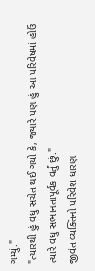ગમ્યું."
"ત્યારથી હું વધુ સચેત થઈ ગયો કે, જ્યારે પણ હું આ પરિવેષમાં હોઉં ત્યારે વધુ સભાનતાપૂર્વક વર્તું છું."
જીવંત વ્યક્તિનો પરિવેશ ધારણ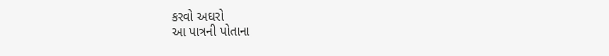કરવો અઘરો
આ પાત્રની પોતાના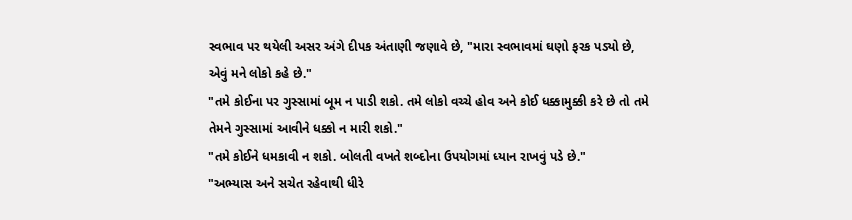સ્વભાવ પર થયેલી અસર અંગે દીપક અંતાણી જણાવે છે, "મારા સ્વભાવમાં ઘણો ફરક પડ્યો છે, એવું મને લોકો કહે છે."
"તમે કોઈના પર ગુસ્સામાં બૂમ ન પાડી શકો. તમે લોકો વચ્ચે હોવ અને કોઈ ધક્કામુક્કી કરે છે તો તમે તેમને ગુસ્સામાં આવીને ધક્કો ન મારી શકો."
"તમે કોઈને ધમકાવી ન શકો. બોલતી વખતે શબ્દોના ઉપયોગમાં ધ્યાન રાખવું પડે છે."
"અભ્યાસ અને સચેત રહેવાથી ધીરે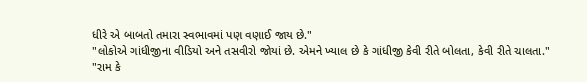ધીરે એ બાબતો તમારા સ્વભાવમાં પણ વણાઈ જાય છે."
"લોકોએ ગાંધીજીના વીડિયો અને તસવીરો જોયાં છે. એમને ખ્યાલ છે કે ગાંધીજી કેવી રીતે બોલતા, કેવી રીતે ચાલતા."
"રામ કે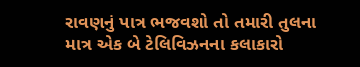રાવણનું પાત્ર ભજવશો તો તમારી તુલના માત્ર એક બે ટેલિવિઝનના કલાકારો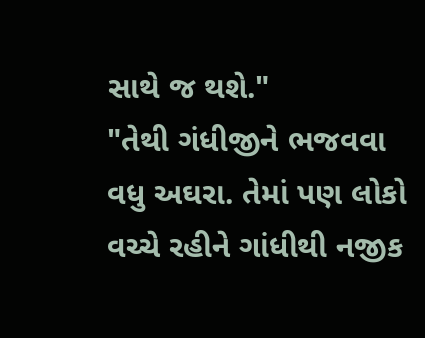સાથે જ થશે."
"તેથી ગંધીજીને ભજવવા વધુ અઘરા. તેમાં પણ લોકો વચ્ચે રહીને ગાંધીથી નજીક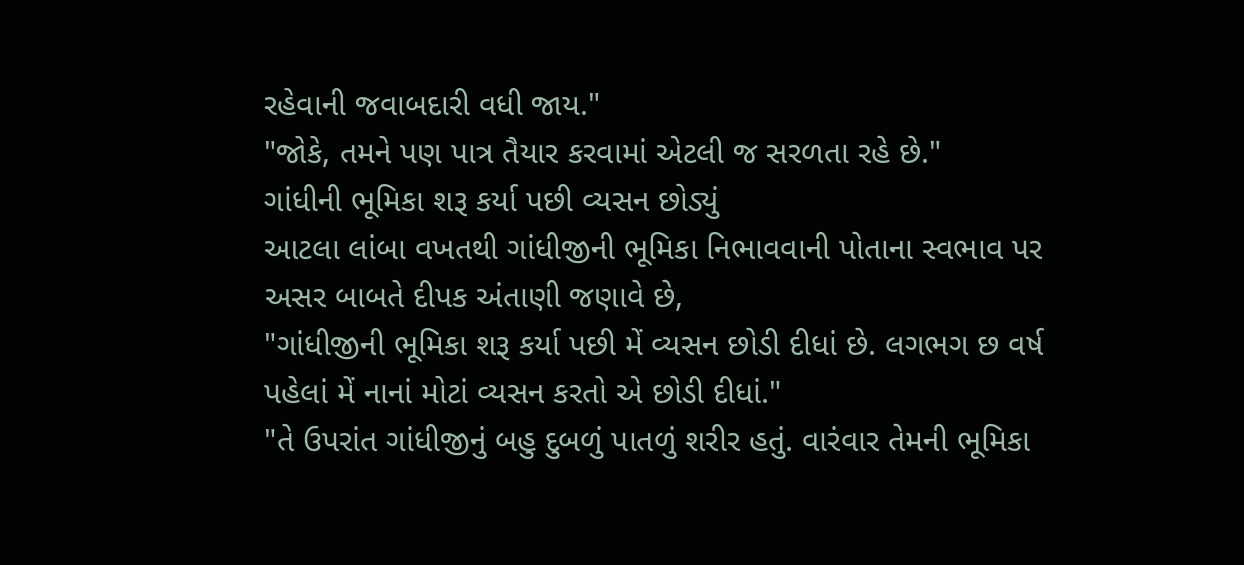રહેવાની જવાબદારી વધી જાય."
"જોકે, તમને પણ પાત્ર તૈયાર કરવામાં એટલી જ સરળતા રહે છે."
ગાંધીની ભૂમિકા શરૂ કર્યા પછી વ્યસન છોડ્યું
આટલા લાંબા વખતથી ગાંધીજીની ભૂમિકા નિભાવવાની પોતાના સ્વભાવ પર અસર બાબતે દીપક અંતાણી જણાવે છે,
"ગાંધીજીની ભૂમિકા શરૂ કર્યા પછી મેં વ્યસન છોડી દીધાં છે. લગભગ છ વર્ષ પહેલાં મેં નાનાં મોટાં વ્યસન કરતો એ છોડી દીધાં."
"તે ઉપરાંત ગાંધીજીનું બહુ દુબળું પાતળું શરીર હતું. વારંવાર તેમની ભૂમિકા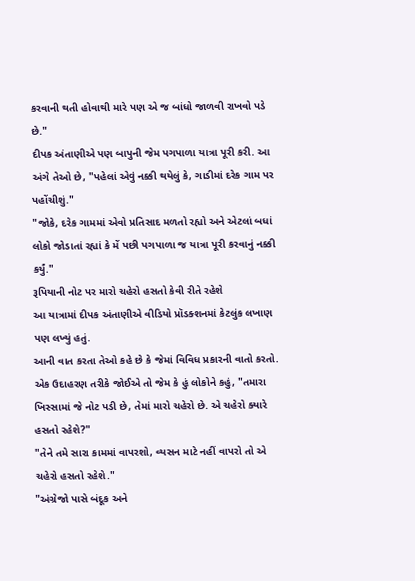કરવાની થતી હોવાથી મારે પણ એ જ બાંધો જાળવી રાખવો પડે છે."
દીપક અંતાણીએ પણ બાપુની જેમ પગપાળા યાત્રા પૂરી કરી. આ અંગે તેઓ છે, "પહેલાં એવું નક્કી થયેલું કે, ગાડીમાં દરેક ગામ પર પહોંચીશું."
"જોકે, દરેક ગામમાં એવો પ્રતિસાદ મળતો રહ્યો અને એટલાં બધાં લોકો જોડાતાં રહ્યાં કે મેં પછી પગપાળા જ યાત્રા પૂરી કરવાનું નક્કી કર્યું."
રૂપિયાની નોટ પર મારો ચહેરો હસતો કેવી રીતે રહેશે
આ યાત્રામાં દીપક અંતાણીએ વીડિયો પ્રૉડક્શનમાં કેટલુંક લખાણ પણ લખ્યું હતું.
આની વાત કરતા તેઓ કહે છે કે જેમાં વિવિધ પ્રકારની વાતો કરતો.
એક ઉદાહરણ તરીકે જોઈએ તો જેમ કે હું લોકોને કહું, "તમારા ખિસ્સામાં જે નોટ પડી છે, તેમાં મારો ચહેરો છે. એ ચહેરો ક્યારે હસતો રહેશે?"
"તેને તમે સારા કામમાં વાપરશો, વ્યસન માટે નહીં વાપરો તો એ ચહેરો હસતો રહેશે."
"અંગ્રેજો પાસે બંદૂક અને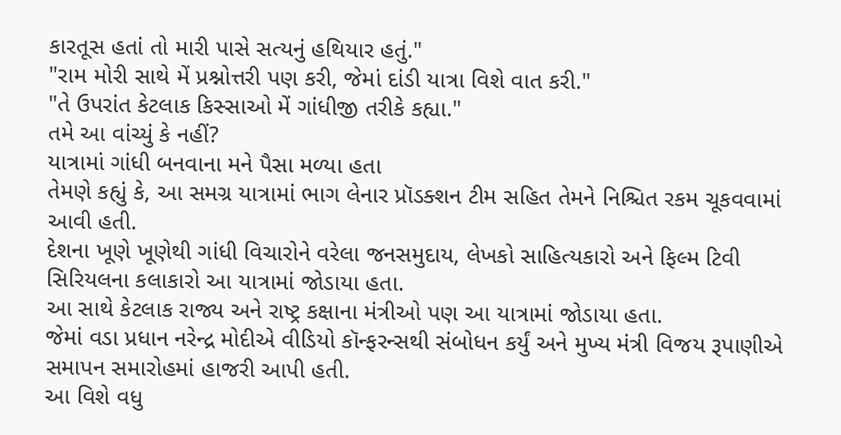કારતૂસ હતાં તો મારી પાસે સત્યનું હથિયાર હતું."
"રામ મોરી સાથે મેં પ્રશ્નોત્તરી પણ કરી, જેમાં દાંડી યાત્રા વિશે વાત કરી."
"તે ઉપરાંત કેટલાક કિસ્સાઓ મેં ગાંધીજી તરીકે કહ્યા."
તમે આ વાંચ્યું કે નહીં?
યાત્રામાં ગાંધી બનવાના મને પૈસા મળ્યા હતા
તેમણે કહ્યું કે, આ સમગ્ર યાત્રામાં ભાગ લેનાર પ્રૉડક્શન ટીમ સહિત તેમને નિશ્ચિત રકમ ચૂકવવામાં આવી હતી.
દેશના ખૂણે ખૂણેથી ગાંધી વિચારોને વરેલા જનસમુદાય, લેખકો સાહિત્યકારો અને ફિલ્મ ટિવી સિરિયલના કલાકારો આ યાત્રામાં જોડાયા હતા.
આ સાથે કેટલાક રાજ્ય અને રાષ્ટ્ર કક્ષાના મંત્રીઓ પણ આ યાત્રામાં જોડાયા હતા.
જેમાં વડા પ્રધાન નરેન્દ્ર મોદીએ વીડિયો કૉન્ફરન્સથી સંબોધન કર્યું અને મુખ્ય મંત્રી વિજય રૂપાણીએ સમાપન સમારોહમાં હાજરી આપી હતી.
આ વિશે વધુ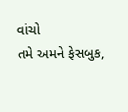વાંચો
તમે અમને ફેસબુક,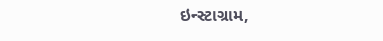ઇન્સ્ટાગ્રામ,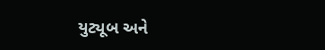યુટ્યૂબ અને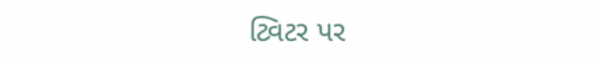ટ્વિટર પર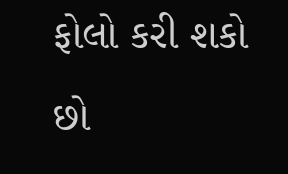ફોલો કરી શકો છો